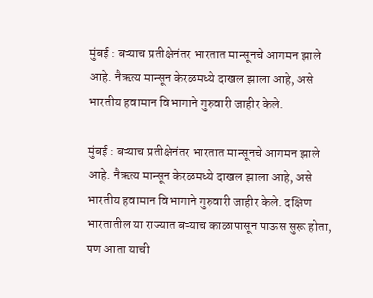मुंबई : बऱ्याच प्रतीक्षेनंतर भारतात मान्सूनचे आगमन झाले आहे. नैऋत्य मान्सून केरळमध्ये दाखल झाला आहे, असे भारतीय हवामान विभागाने गुरुवारी जाहीर केले.

मुंबई : बऱ्याच प्रतीक्षेनंतर भारतात मान्सूनचे आगमन झाले आहे. नैऋत्य मान्सून केरळमध्ये दाखल झाला आहे, असे भारतीय हवामान विभागाने गुरुवारी जाहीर केले. दक्षिण भारतातील या राज्यात बऱ्याच काळापासून पाऊस सुरू होता, पण आता याची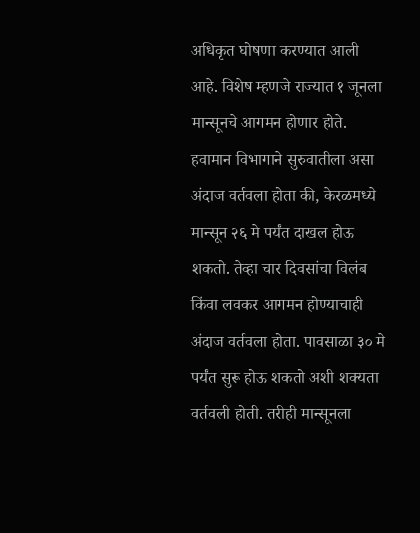अधिकृत घोषणा करण्यात आली आहे. विशेष म्हणजे राज्यात १ जूनला मान्सूनचे आगमन होणार होते.
हवामान विभागाने सुरुवातीला असा अंदाज वर्तवला होता की, केरळमध्ये मान्सून २६ मे पर्यंत दाखल होऊ शकतो. तेव्हा चार दिवसांचा विलंब किंवा लवकर आगमन होण्याचाही अंदाज वर्तवला होता. पावसाळा ३० मे पर्यंत सुरू होऊ शकतो अशी शक्यता वर्तवली होती. तरीही मान्सूनला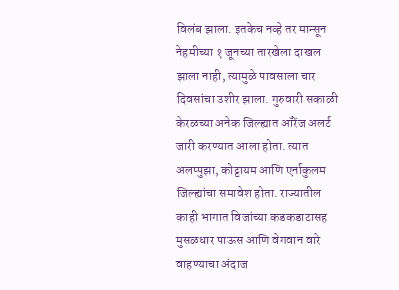विलंब झाला. इतकेच नव्हे तर मान्सून नेहमीच्या १ जूनच्या तारखेला दाखल झाला नाही, त्यामुळे पावसाला चार दिवसांचा उशीर झाला. गुरुवारी सकाळी केरळच्या अनेक जिल्ह्यात ऑरेंज अलर्ट जारी करण्यात आला होता. त्यात अलप्पुझा, कोट्टायम आणि एर्नाकुलम जिल्ह्यांचा समावेश होता. राज्यातील काही भागात विजांच्या कडकडाटासह मुसळधार पाऊस आणि वेगवान वारे वाहण्याचा अंदाज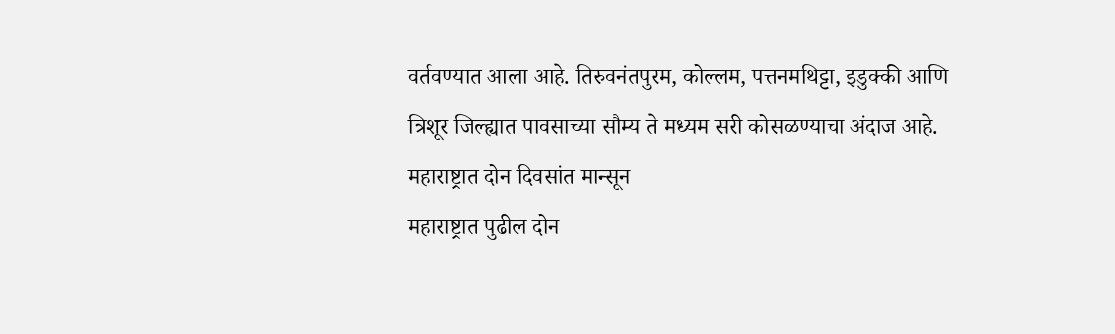वर्तवण्यात आला आहे. तिरुवनंतपुरम, कोल्लम, पत्तनमथिट्टा, इडुक्की आणि त्रिशूर जिल्ह्यात पावसाच्या सौम्य ते मध्यम सरी कोसळण्याचा अंदाज आहे.
महाराष्ट्रात दोन दिवसांत मान्सून
महाराष्ट्रात पुढील दोन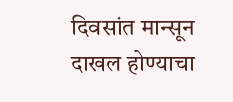दिवसांत मान्सून दाखल होण्याचा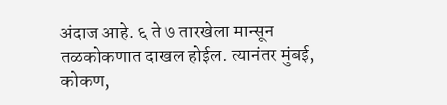अंदाज आहे. ६ ते ७ तारखेला मान्सून तळकोकणात दाखल होईल. त्यानंतर मुंबई, कोकण,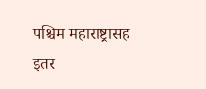पश्चिम महाराष्ट्रासह इतर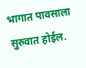भागात पावसाला सुरुवात होईल.